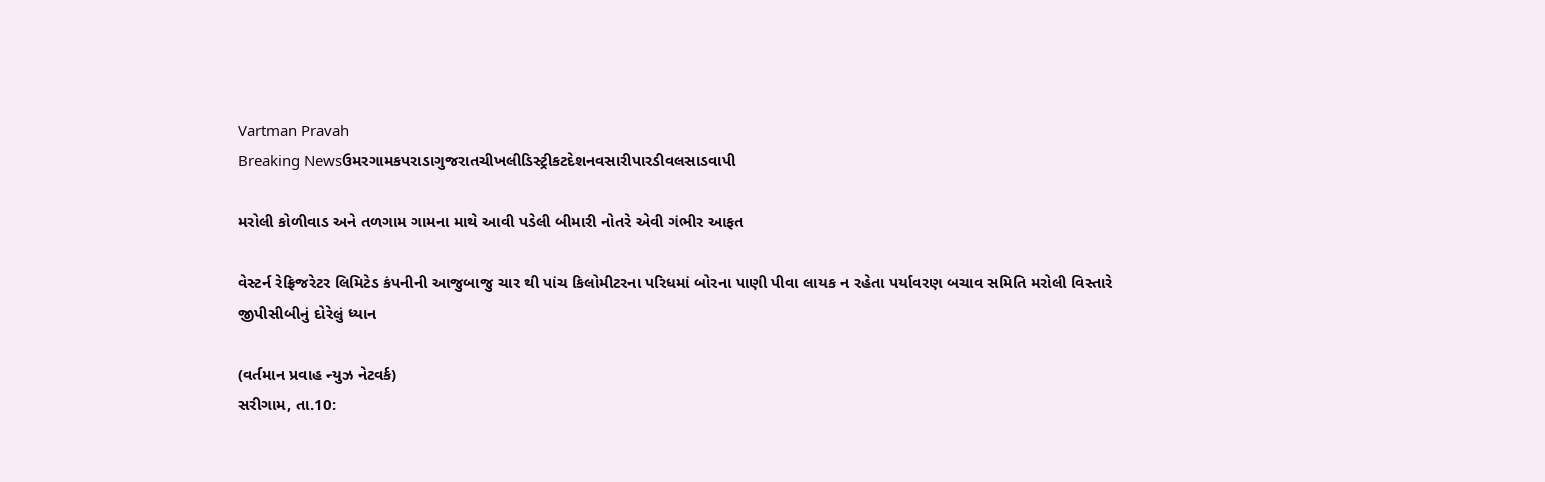Vartman Pravah
Breaking Newsઉમરગામકપરાડાગુજરાતચીખલીડિસ્ટ્રીકટદેશનવસારીપારડીવલસાડવાપી

મરોલી કોળીવાડ અને તળગામ ગામના માથે આવી પડેલી બીમારી નોતરે એવી ગંભીર આફત

વેસ્‍ટર્ન રેફ્રિજરેટર લિમિટેડ કંપનીની આજુબાજુ ચાર થી પાંચ કિલોમીટરના પરિધમાં બોરના પાણી પીવા લાયક ન રહેતા પર્યાવરણ બચાવ સમિતિ મરોલી વિસ્‍તારે જીપીસીબીનું દોરેલું ધ્‍યાન

(વર્તમાન પ્રવાહ ન્‍યુઝ નેટવર્ક)
સરીગામ, તા.10: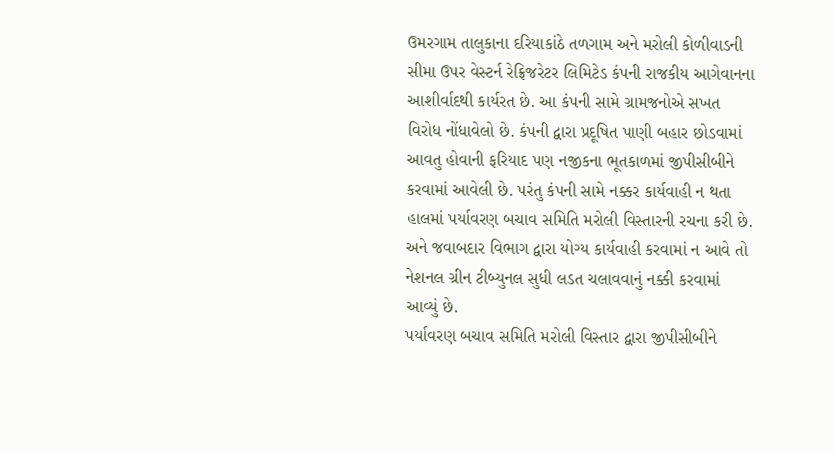ઉમરગામ તાલુકાના દરિયાકાંઠે તળગામ અને મરોલી કોળીવાડની સીમા ઉપર વેસ્‍ટર્ન રેફ્રિજરેટર લિમિટેડ કંપની રાજકીય આગેવાનના આશીર્વાદથી કાર્યરત છે. આ કંપની સામે ગ્રામજનોએ સખત વિરોધ નોંધાવેલો છે. કંપની દ્વારા પ્રદૂષિત પાણી બહાર છોડવામાં આવતુ હોવાની ફરિયાદ પણ નજીકના ભૂતકાળમાં જીપીસીબીને કરવામાં આવેલી છે. પરંતુ કંપની સામે નક્કર કાર્યવાહી ન થતા હાલમાં પર્યાવરણ બચાવ સમિતિ મરોલી વિસ્‍તારની રચના કરી છે. અને જવાબદાર વિભાગ દ્વારા યોગ્‍ય કાર્યવાહી કરવામાં ન આવે તો નેશનલ ગ્રીન ટીબ્‍યુનલ સુધી લડત ચલાવવાનું નક્કી કરવામાં આવ્‍યું છે.
પર્યાવરણ બચાવ સમિતિ મરોલી વિસ્‍તાર દ્વારા જીપીસીબીને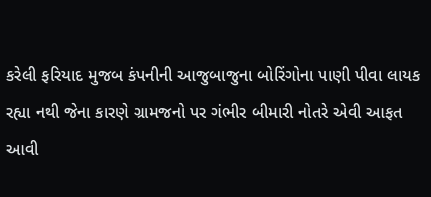કરેલી ફરિયાદ મુજબ કંપનીની આજુબાજુના બોરિંગોના પાણી પીવા લાયક રહ્યા નથી જેના કારણે ગ્રામજનો પર ગંભીર બીમારી નોતરે એવી આફત આવી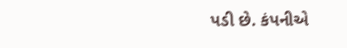પડી છે. કંપનીએ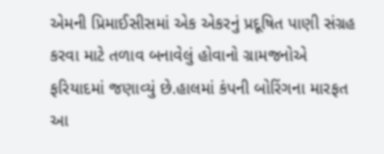એમની પ્રિમાઈસીસમાં એક એકરનું પ્રદૂષિત પાણી સંગ્રહ કરવા માટે તળાવ બનાવેલું હોવાનો ગ્રામજનોએ ફરિયાદમાં જણાવ્‍યું છે.હાલમાં કંપની બોરિંગના મારફત આ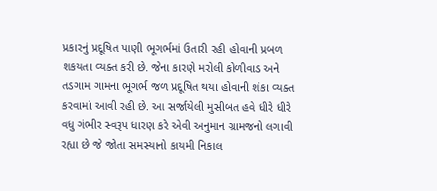પ્રકારનું પ્રદૂષિત પાણી ભૂગર્ભમાં ઉતારી રહી હોવાની પ્રબળ શકયતા વ્‍યક્‍ત કરી છે. જેના કારણે મરોલી કોળીવાડ અને તડગામ ગામના ભૂગર્ભ જળ પ્રદૂષિત થયા હોવાની શંકા વ્‍યક્‍ત કરવામાં આવી રહી છે. આ સર્જાયેલી મુસીબત હવે ધીરે ધીરે વધુ ગંભીર સ્‍વરૂપ ધારણ કરે એવી અનુમાન ગ્રામજનો લગાવી રહ્યા છે જે જોતા સમસ્‍યાનો કાયમી નિકાલ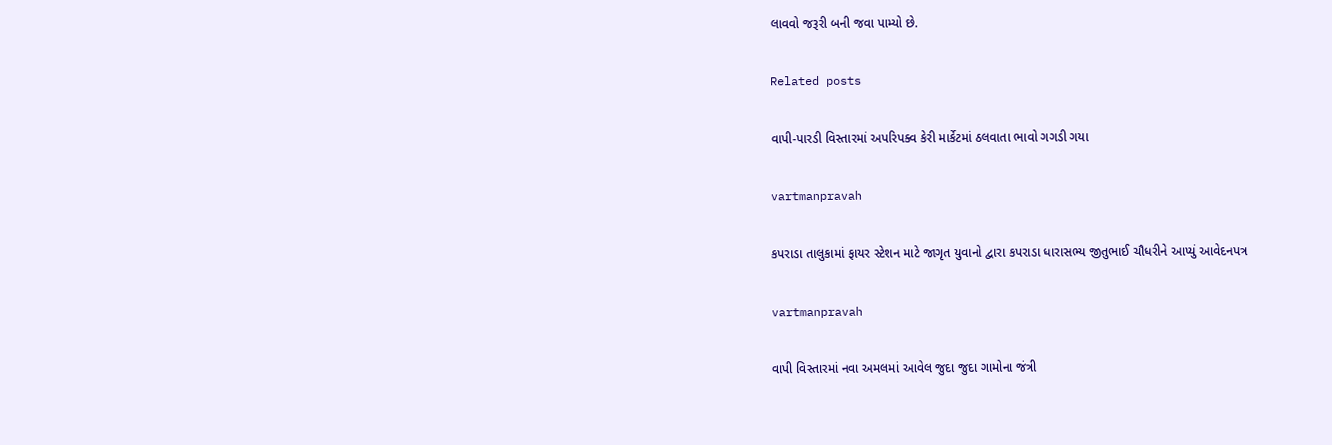લાવવો જરૂરી બની જવા પામ્‍યો છે.

Related posts

વાપી-પારડી વિસ્‍તારમાં અપરિપક્‍વ કેરી માર્કેટમાં ઠલવાતા ભાવો ગગડી ગયા

vartmanpravah

કપરાડા તાલુકામાં ફાયર સ્‍ટેશન માટે જાગૃત યુવાનો દ્વારા કપરાડા ધારાસભ્‍ય જીતુભાઈ ચૌધરીને આપ્‍યું આવેદનપત્ર

vartmanpravah

વાપી વિસ્‍તારમાં નવા અમલમાં આવેલ જુદા જુદા ગામોના જંત્રી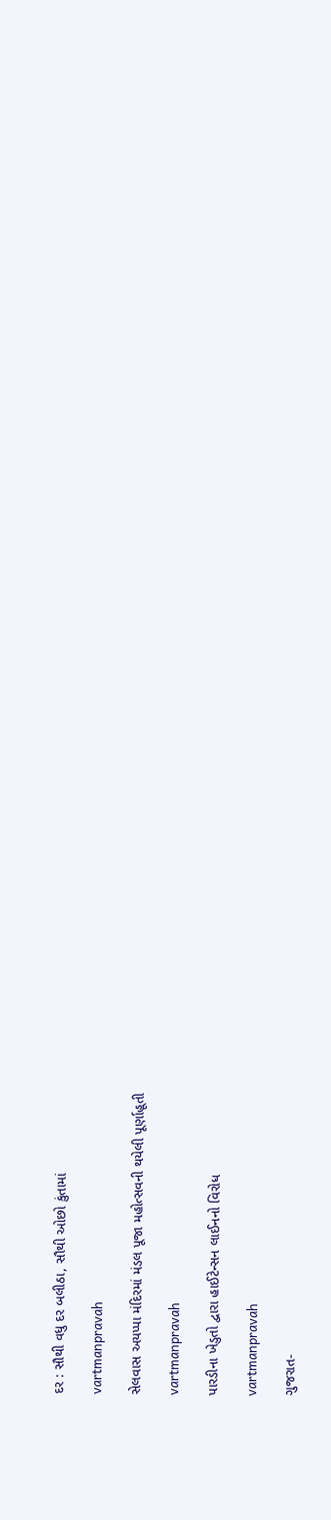દર : સૌથી વધુ દર બલીઠા, સૌથી ઓછો કુંતામાં

vartmanpravah

સેલવાસ અયપ્‍પા મંદિરમાં મંડલ પૂજા મહોત્‍સવની થયેલી પૂર્ણાહૂતી

vartmanpravah

પારડીના ખેડુતો દ્વારા હાઈટેન્‍સન લાઈનનો વિરોધ

vartmanpravah

ગુજરાત-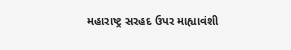મહારાષ્‍ટ્ર સરહદ ઉપર માહ્યાવંશી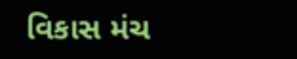વિકાસ મંચ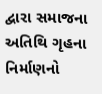દ્વારા સમાજના અતિથિ ગૃહના નિર્માણનો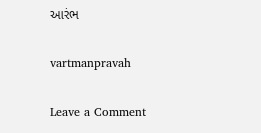આરંભ

vartmanpravah

Leave a Comment